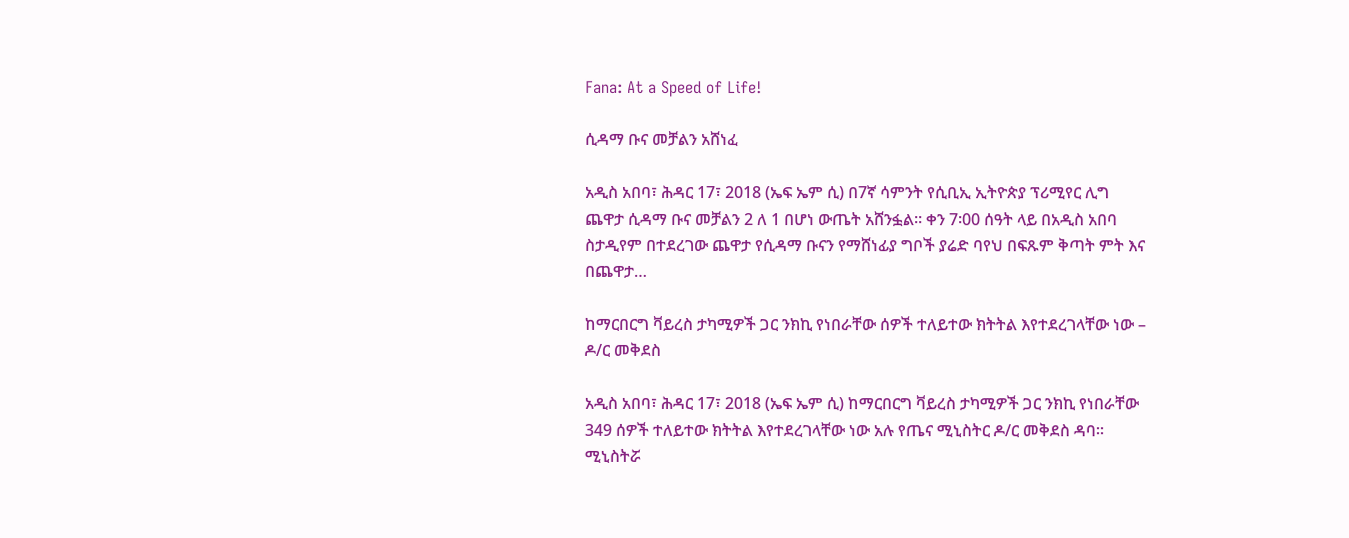Fana: At a Speed of Life!

ሲዳማ ቡና መቻልን አሸነፈ

አዲስ አበባ፣ ሕዳር 17፣ 2018 (ኤፍ ኤም ሲ) በ7ኛ ሳምንት የሲቢኢ ኢትዮጵያ ፕሪሚየር ሊግ ጨዋታ ሲዳማ ቡና መቻልን 2 ለ 1 በሆነ ውጤት አሸንፏል። ቀን 7፡00 ሰዓት ላይ በአዲስ አበባ ስታዲየም በተደረገው ጨዋታ የሲዳማ ቡናን የማሸነፊያ ግቦች ያሬድ ባየህ በፍጹም ቅጣት ምት እና በጨዋታ…

ከማርበርግ ቫይረስ ታካሚዎች ጋር ንክኪ የነበራቸው ሰዎች ተለይተው ክትትል እየተደረገላቸው ነው – ዶ/ር መቅደስ

አዲስ አበባ፣ ሕዳር 17፣ 2018 (ኤፍ ኤም ሲ) ከማርበርግ ቫይረስ ታካሚዎች ጋር ንክኪ የነበራቸው 349 ሰዎች ተለይተው ክትትል እየተደረገላቸው ነው አሉ የጤና ሚኒስትር ዶ/ር መቅደስ ዳባ። ሚኒስትሯ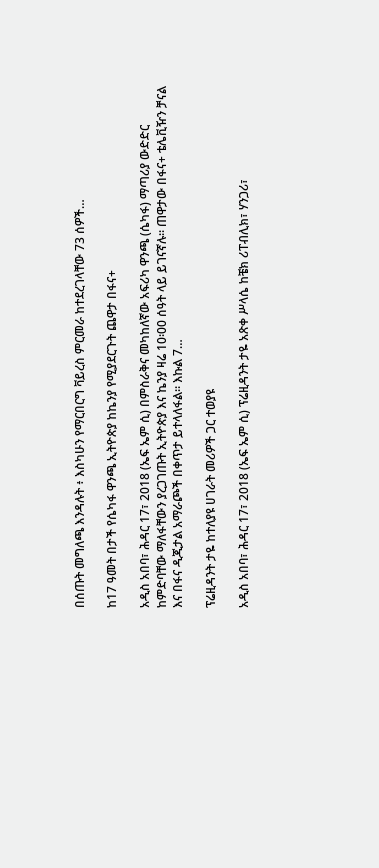በሰጡት መግለጫ እንዳሉት ፥ እስካሁን የማርበርግ ቫይረስ ምርመራ ከተደረገላቸው 73 ሰዎች…

ከ17 ዓመት በታች የሴካፋ ዋንጫ ኢትዮጵያ ከኬንያ የሚያደርጉት ጨዋታ በፋና+

አዲስ አበባ፣ ሕዳር 17፣ 2018 (ኤፍ ኤም ሲ) በምስራቅና መካከለኛው አፍሪካ ዋንጫ (ሴካፋ) ማጣሪያ ውድድር ከምድባቸው ማለፋቸውን ያረጋገጡት ኢትዮጵያ እና ኬንያ ዛሬ 10፡00 ሰዓት ላይ ይገናኛሉ። ጠዋታው በፋና+ ቴሌቪዥን ቻናል እና በፋና ዲጂታል አማራጮች በቀጥታ ይተላለፋል። እኩል 7…

ፕሬዚዳንት ታዬ ከተለያዩ ሀገራት መሪዎች ጋር ተወያዩ

አዲስ አበባ፣ ሕዳር 17፣ 2018 (ኤፍ ኤም ሲ) ፕሬዚዳንት ታዬ አጽቀ ሥላሴ ከቼክ ሪፐብሊክ፣ ሃንጋሪ፣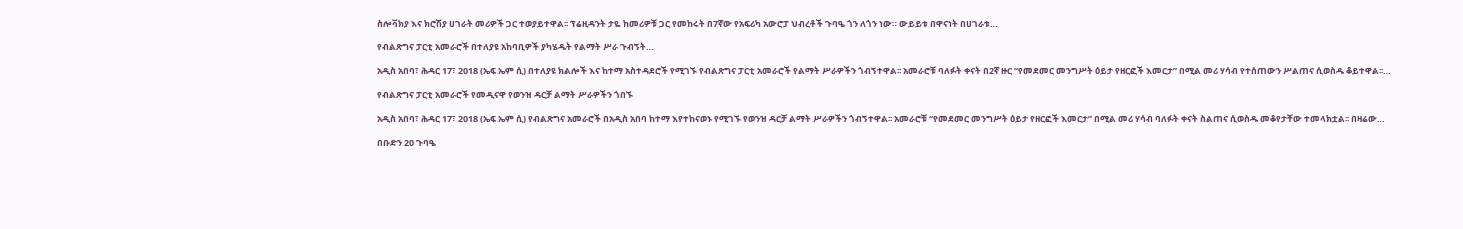ስሎቫክያ እና ክሮሽያ ሀገራት መሪዎች ጋር ተወያይተዋል፡፡ ፕሬዚዳንት ታዬ ከመሪዎቹ ጋር የመከሩት በ7ኛው የአፍሪካ አውሮፓ ህብረቶች ጉባዔ ጎን ለጎን ነው። ውይይቱ በዋናነት በሀገራቱ…

የብልጽግና ፓርቲ አመራሮች በተለያዩ አከባቢዎች ያካሄዱት የልማት ሥራ ጉብኝት…

አዲስ አበባ፣ ሕዳር 17፣ 2018 (ኤፍ ኤም ሲ) በተለያዩ ክልሎች እና ከተማ አስተዳደሮች የሚገኙ የብልጽግና ፓርቲ አመራሮች የልማት ሥራዎችን ጎብኝተዋል፡፡ አመራሮቹ ባለፉት ቀናት በ2ኛ ዙር “የመደመር መንግሥት ዕይታ የዘርፎች እመርታ” በሚል መሪ ሃሳብ የተሰጠውን ሥልጠና ሲወስዱ ቆይተዋል፡፡…

የብልጽግና ፓርቲ አመራሮች የመዲናዋ የወንዝ ዳርቻ ልማት ሥራዎችን ጎበኙ

አዲስ አበባ፣ ሕዳር 17፣ 2018 (ኤፍ ኤም ሲ) የብልጽግና አመራሮች በአዲስ አበባ ከተማ እየተከናወኑ የሚገኙ የወንዝ ዳርቻ ልማት ሥራዎችን ጎብኝተዋል፡፡ አመራሮቹ “የመደመር መንግሥት ዕይታ የዘርፎች እመርታ” በሚል መሪ ሃሳብ ባለፉት ቀናት ስልጠና ሲወስዱ መቆየታቸው ተመላክቷል፡፡ በዛሬው…

በቡድን 20 ጉባዔ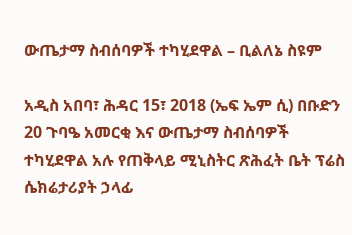ውጤታማ ስብሰባዎች ተካሂደዋል – ቢልለኔ ስዩም

አዲስ አበባ፣ ሕዳር 15፣ 2018 (ኤፍ ኤም ሲ) በቡድን 20 ጉባዔ አመርቂ እና ውጤታማ ስብሰባዎች ተካሂደዋል አሉ የጠቅላይ ሚኒስትር ጽሕፈት ቤት ፕሬስ ሴክሬታሪያት ኃላፊ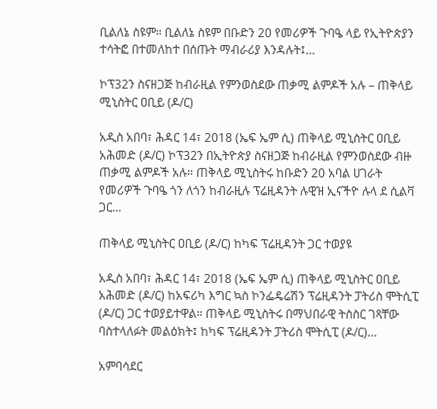ቢልለኔ ስዩም። ቢልለኔ ስዩም በቡድን 20 የመሪዎች ጉባዔ ላይ የኢትዮጵያን ተሳትፎ በተመለከተ በሰጡት ማብራሪያ እንዳሉት፤…

ኮፕ32ን ስናዘጋጅ ከብራዚል የምንወስደው ጠቃሚ ልምዶች አሉ – ጠቅላይ ሚኒስትር ዐቢይ (ዶ/ር)

አዲስ አበባ፣ ሕዳር 14፣ 2018 (ኤፍ ኤም ሲ) ጠቅላይ ሚኒስትር ዐቢይ አሕመድ (ዶ/ር) ኮፕ32ን በኢትዮጵያ ስናዘጋጅ ከብራዚል የምንወስደው ብዙ ጠቃሚ ልምዶች አሉ። ጠቅላይ ሚኒስትሩ ከቡድን 20 አባል ሀገራት የመሪዎች ጉባዔ ጎን ለጎን ከብራዚሉ ፕሬዚዳንት ሉዊዝ ኢናችዮ ሉላ ደ ሲልቫ ጋር…

ጠቅላይ ሚኒስትር ዐቢይ (ዶ/ር) ከካፍ ፕሬዚዳንት ጋር ተወያዩ

አዲስ አበባ፣ ሕዳር 14፣ 2018 (ኤፍ ኤም ሲ) ጠቅላይ ሚኒስትር ዐቢይ አሕመድ (ዶ/ር) ከአፍሪካ እግር ኳስ ኮንፌዴሬሽን ፕሬዚዳንት ፓትሪስ ሞትሲፒ (ዶ/ር) ጋር ተወያይተዋል። ጠቅላይ ሚኒስትሩ በማህበራዊ ትስስር ገጻቸው ባስተላለፉት መልዕክት፤ ከካፍ ፕሬዚዳንት ፓትሪስ ሞትሲፒ (ዶ/ር)…

አምባሳደር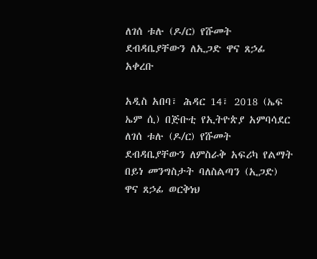ለገሰ ቱሉ (ዶ/ር) የሹመት ደብዳቤያቸውን ለኢጋድ ዋና ጸኃፊ አቀረቡ

አዲስ አበባ፣ ሕዳር 14፣ 2018 (ኤፍ ኤም ሲ) በጅቡቲ የኢትዮጵያ አምባሳደር ለገሰ ቱሉ (ዶ/ር) የሹመት ደብዳቤያቸውን ለምስራቅ አፍሪካ የልማት በይነ መንግስታት ባለስልጣን (ኢጋድ) ዋና ጸኃፊ ወርቅነህ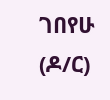ገበየሁ (ዶ/ር)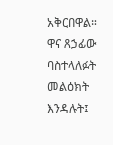አቅርበዋል። ዋና ጸኃፊው ባስተላለፉት መልዕክት እንዳሉት፤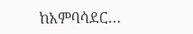ከአምባሳደር…